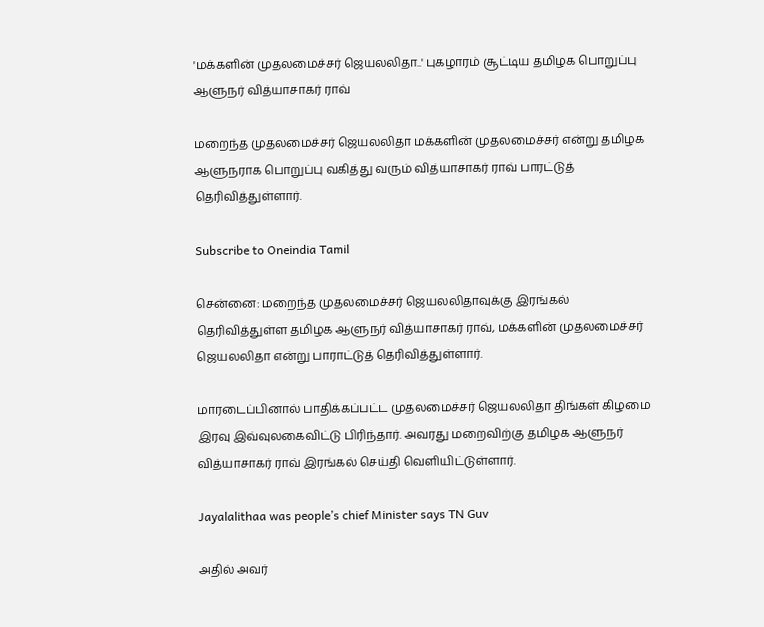'மக்களின் முதலமைச்சர் ஜெயலலிதா..' புகழாரம் சூட்டிய தமிழக பொறுப்பு ஆளுநர் வித்யாசாகர் ராவ்

மறைந்த முதலமைச்சர் ஜெயலலிதா மக்களின் முதலமைச்சர் என்று தமிழக ஆளுநராக பொறுப்பு வகித்து வரும் வித்யாசாகர் ராவ் பாரட்டுத் தெரிவித்துள்ளார்.

Subscribe to Oneindia Tamil

சென்னை: மறைந்த முதலமைச்சர் ஜெயலலிதாவுக்கு இரங்கல் தெரிவித்துள்ள தமிழக ஆளுநர் வித்யாசாகர் ராவ், மக்களின் முதலமைச்சர் ஜெயலலிதா என்று பாராட்டுத் தெரிவித்துள்ளார்.

மாரடைப்பினால் பாதிக்கப்பட்ட முதலமைச்சர் ஜெயலலிதா திங்கள் கிழமை இரவு இவ்வுலகைவிட்டு பிரிந்தார். அவரது மறைவிற்கு தமிழக ஆளுநர் வித்யாசாகர் ராவ் இரங்கல் செய்தி வெளியிட்டுள்ளார்.

Jayalalithaa was people’s chief Minister says TN Guv

அதில் அவர்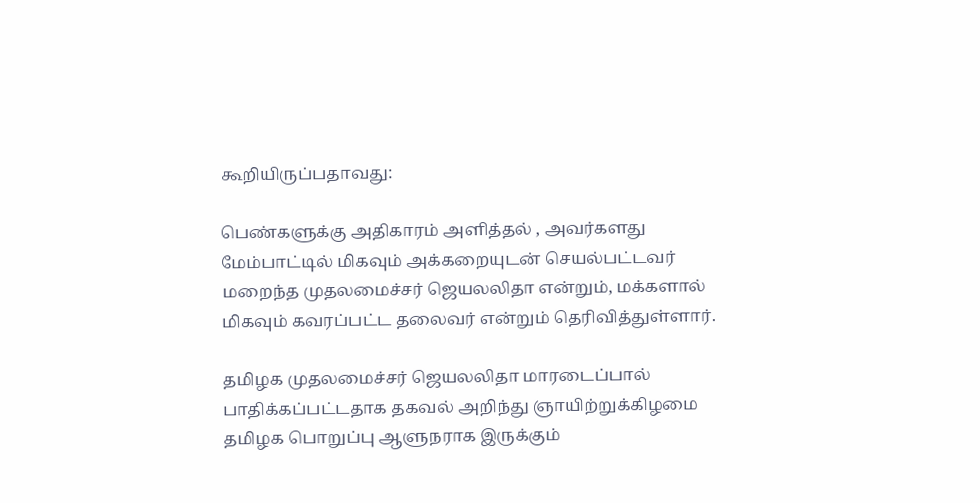கூறியிருப்பதாவது:

பெண்களுக்கு அதிகாரம் அளித்தல் , அவர்களது மேம்பாட்டில் மிகவும் அக்கறையுடன் செயல்பட்டவர் மறைந்த முதலமைச்சர் ஜெயலலிதா என்றும், மக்களால் மிகவும் கவரப்பட்ட தலைவர் என்றும் தெரிவித்துள்ளார்.

தமிழக முதலமைச்சர் ஜெயலலிதா மாரடைப்பால் பாதிக்கப்பட்டதாக தகவல் அறிந்து ஞாயிற்றுக்கிழமை தமிழக பொறுப்பு ஆளுநராக இருக்கும்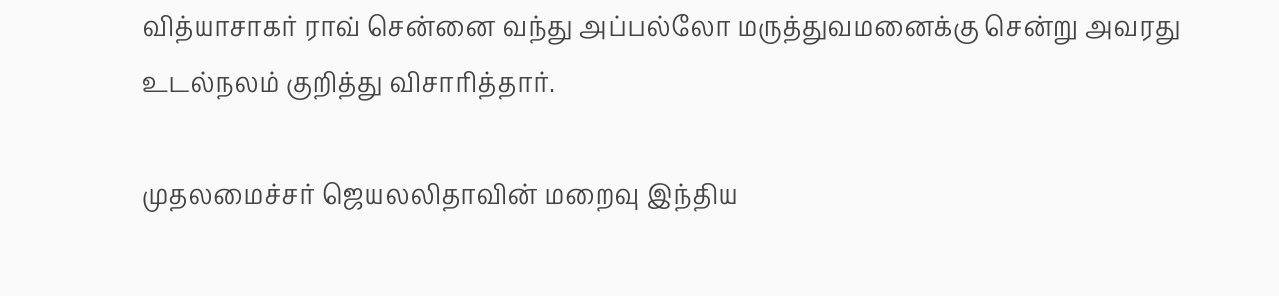வித்யாசாகர் ராவ் சென்னை வந்து அப்பல்லோ மருத்துவமனைக்கு சென்று அவரது உடல்நலம் குறித்து விசாரித்தார்.

முதலமைச்சர் ஜெயலலிதாவின் மறைவு இந்திய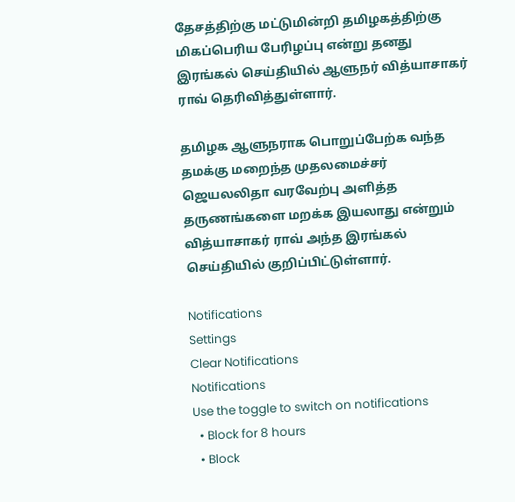தேசத்திற்கு மட்டுமின்றி தமிழகத்திற்கு மிகப்பெரிய பேரிழப்பு என்று தனது இரங்கல் செய்தியில் ஆளுநர் வித்யாசாகர் ராவ் தெரிவித்துள்ளார்.

தமிழக ஆளுநராக பொறுப்பேற்க வந்த தமக்கு மறைந்த முதலமைச்சர் ஜெயலலிதா வரவேற்பு அளித்த தருணங்களை மறக்க இயலாது என்றும் வித்யாசாகர் ராவ் அந்த இரங்கல் செய்தியில் குறிப்பிட்டுள்ளார்.

Notifications
Settings
Clear Notifications
Notifications
Use the toggle to switch on notifications
  • Block for 8 hours
  • Block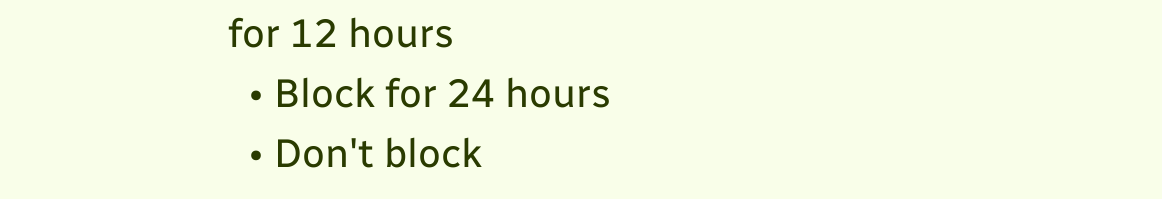for 12 hours
  • Block for 24 hours
  • Don't block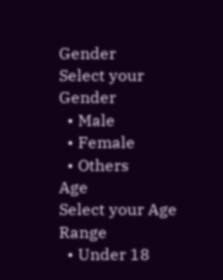Gender
Select your Gender
  • Male
  • Female
  • Others
Age
Select your Age Range
  • Under 18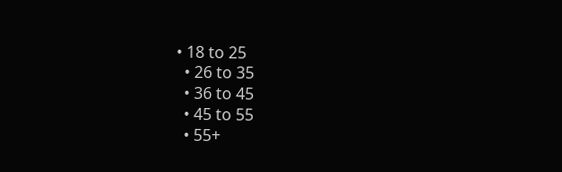• 18 to 25
  • 26 to 35
  • 36 to 45
  • 45 to 55
  • 55+